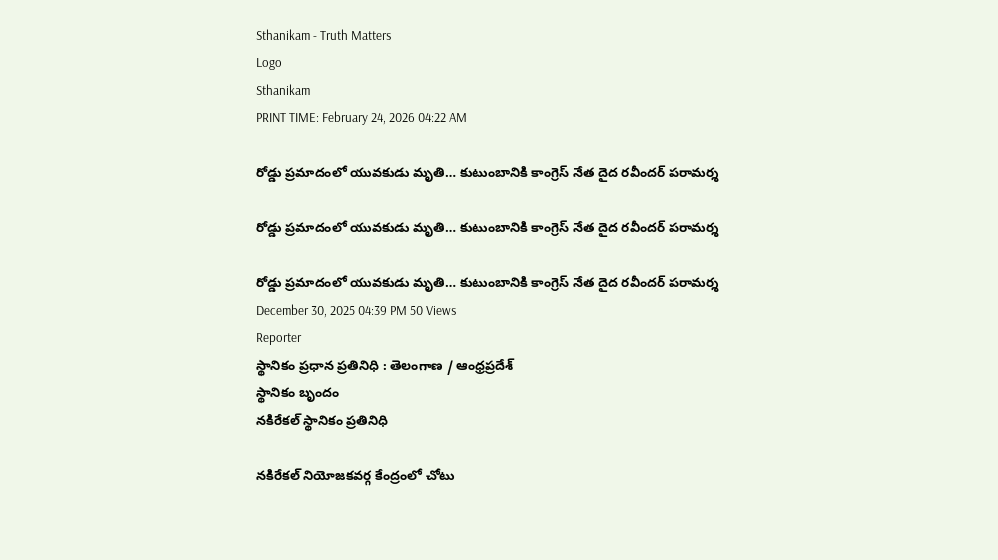Sthanikam - Truth Matters
Logo
Sthanikam
PRINT TIME: February 24, 2026 04:22 AM

రోడ్డు ప్రమాదంలో యువకుడు మృతి… కుటుంబానికి కాంగ్రెస్ నేత దైద రవీందర్ పరామర్శ

రోడ్డు ప్రమాదంలో యువకుడు మృతి… కుటుంబానికి కాంగ్రెస్ నేత దైద రవీందర్ పరామర్శ

రోడ్డు ప్రమాదంలో యువకుడు మృతి… కుటుంబానికి కాంగ్రెస్ నేత దైద రవీందర్ పరామర్శ
December 30, 2025 04:39 PM 50 Views
Reporter
స్థానికం ప్రధాన ప్రతినిధి : తెలంగాణ / ఆంధ్రప్రదేశ్
స్థానికం బృందం
నకిరేకల్ స్థానికం ప్రతినిధి

నకిరేకల్ నియోజకవర్గ కేంద్రంలో చోటు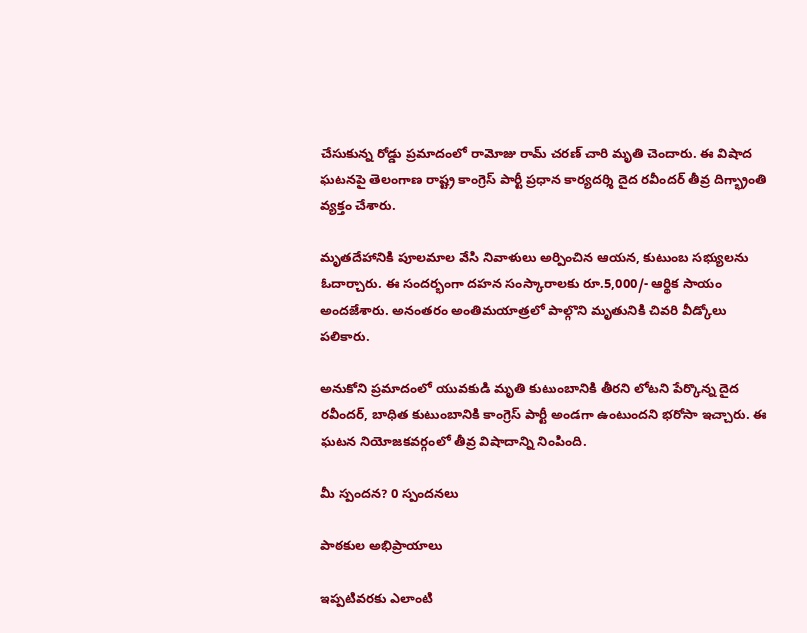చేసుకున్న రోడ్డు ప్రమాదంలో రామోజు రామ్ చరణ్ చారి మృతి చెందారు. ఈ విషాద ఘటనపై తెలంగాణ రాష్ట్ర కాంగ్రెస్ పార్టీ ప్రధాన కార్యదర్శి దైద రవీందర్ తీవ్ర దిగ్భ్రాంతి వ్యక్తం చేశారు.

మృతదేహానికి పూలమాల వేసి నివాళులు అర్పించిన ఆయన, కుటుంబ సభ్యులను ఓదార్చారు. ఈ సందర్భంగా దహన సంస్కారాలకు రూ.5,000/- ఆర్థిక సాయం అందజేశారు. అనంతరం అంతిమయాత్రలో పాల్గొని మృతునికి చివరి వీడ్కోలు పలికారు.

అనుకోని ప్రమాదంలో యువకుడి మృతి కుటుంబానికి తీరని లోటని పేర్కొన్న దైద రవీందర్, బాధిత కుటుంబానికి కాంగ్రెస్ పార్టీ అండగా ఉంటుందని భరోసా ఇచ్చారు. ఈ ఘటన నియోజకవర్గంలో తీవ్ర విషాదాన్ని నింపింది.

మీ స్పందన? 0 స్పందనలు

పాఠకుల అభిప్రాయాలు

ఇప్పటివరకు ఎలాంటి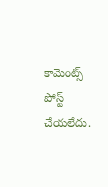కామెంట్స్ పోస్ట్ చేయలేదు.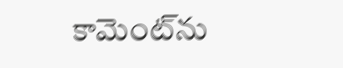కామెంట్‌ను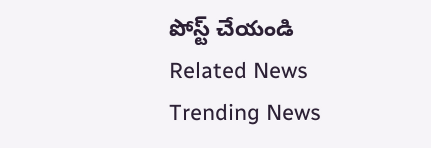పోస్ట్ చేయండి
Related News
Trending News